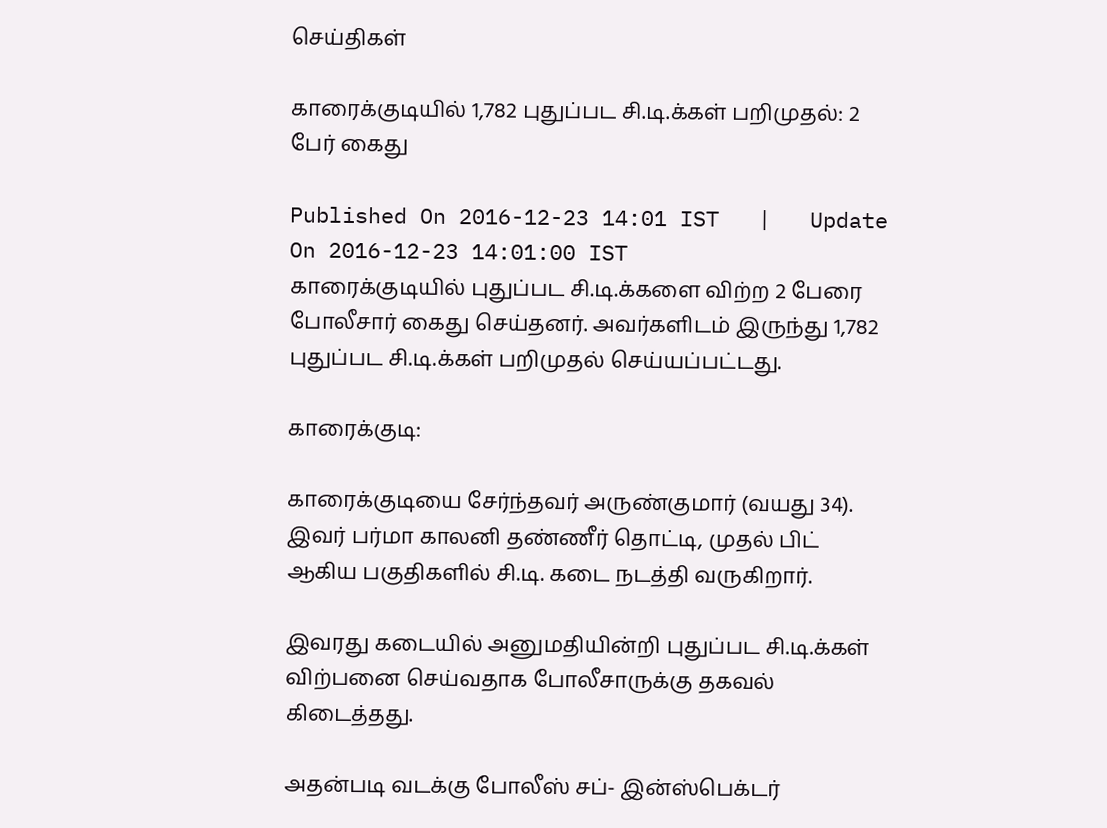செய்திகள்

காரைக்குடியில் 1,782 புதுப்பட சி.டி.க்கள் பறிமுதல்: 2 பேர் கைது

Published On 2016-12-23 14:01 IST   |   Update On 2016-12-23 14:01:00 IST
காரைக்குடியில் புதுப்பட சி.டி.க்களை விற்ற 2 பேரை போலீசார் கைது செய்தனர். அவர்களிடம் இருந்து 1,782 புதுப்பட சி.டி.க்கள் பறிமுதல் செய்யப்பட்டது.

காரைக்குடி:

காரைக்குடியை சேர்ந்தவர் அருண்குமார் (வயது 34). இவர் பர்மா காலனி தண்ணீர் தொட்டி, முதல் பிட் ஆகிய பகுதிகளில் சி.டி. கடை நடத்தி வருகிறார்.

இவரது கடையில் அனுமதியின்றி புதுப்பட சி.டி.க்கள் விற்பனை செய்வதாக போலீசாருக்கு தகவல் கிடைத்தது.

அதன்படி வடக்கு போலீஸ் சப்- இன்ஸ்பெக்டர்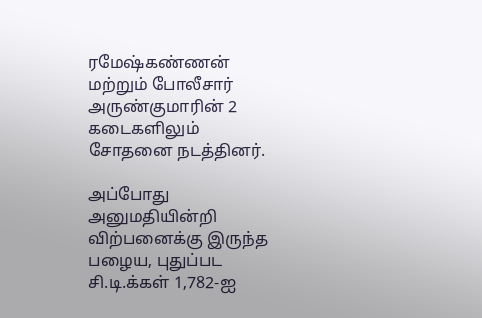ரமேஷ்கண்ணன் மற்றும் போலீசார் அருண்குமாரின் 2 கடைகளிலும் சோதனை நடத்தினர்.

அப்போது அனுமதியின்றி விற்பனைக்கு இருந்த பழைய, புதுப்பட சி.டி.க்கள் 1,782-ஐ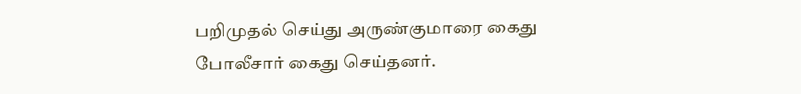பறிமுதல் செய்து அருண்குமாரை கைது போலீசார் கைது செய்தனர்.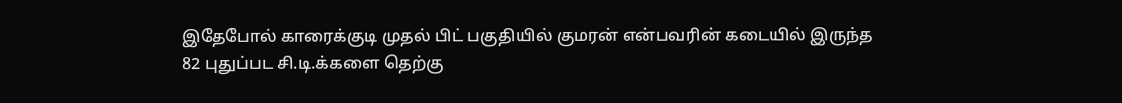இதேபோல் காரைக்குடி முதல் பிட் பகுதியில் குமரன் என்பவரின் கடையில் இருந்த 82 புதுப்பட சி.டி.க்களை தெற்கு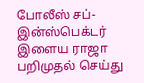போலீஸ் சப்-இன்ஸ்பெக்டர் இளைய ராஜா பறிமுதல் செய்து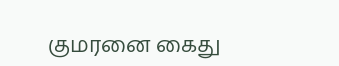குமரனை கைது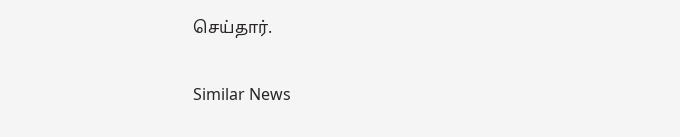செய்தார்.

Similar News